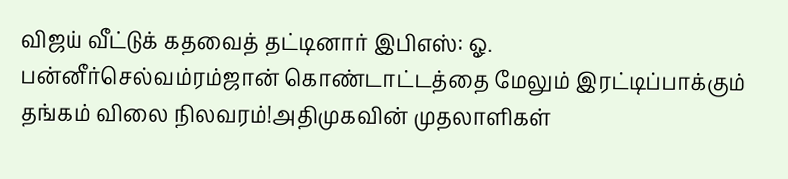விஜய் வீட்டுக் கதவைத் தட்டினார் இபிஎஸ்: ஓ. பன்னீர்செல்வம்ரம்ஜான் கொண்டாட்டத்தை மேலும் இரட்டிப்பாக்கும் தங்கம் விலை நிலவரம்!அதிமுகவின் முதலாளிகள்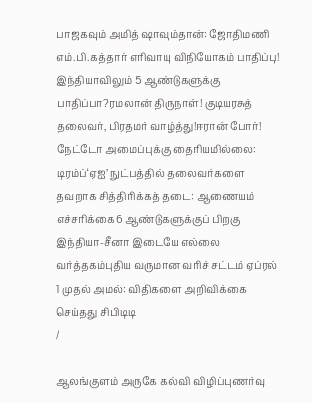பாஜகவும் அமித் ஷாவும்தான்: ஜோதிமணி எம்.பி.கத்தார் எரிவாயு விநியோகம் பாதிப்பு! இந்தியாவிலும் 5 ஆண்டுகளுக்கு பாதிப்பா?ரமலான் திருநாள்! குடியரசுத் தலைவர், பிரதமர் வாழ்த்து!ஈரான் போர்! நேட்டோ அமைப்புக்கு தைரியமில்லை: டிரம்ப்‘ஏஐ’ நுட்பத்தில் தலைவர்களை தவறாக சித்திரிக்கத் தடை: ஆணையம் எச்சரிக்கை6 ஆண்டுகளுக்குப் பிறகு இந்தியா-சீனா இடையே எல்லை வர்த்தகம்புதிய வருமான வரிச் சட்டம் ஏப்ரல் 1 முதல் அமல்: விதிகளை அறிவிக்கை செய்தது சிபிடிடி
/

ஆலங்குளம் அருகே கல்வி விழிப்புணர்வு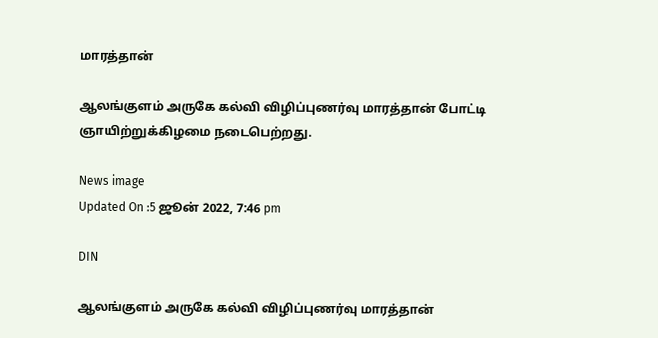மாரத்தான்

ஆலங்குளம் அருகே கல்வி விழிப்புணர்வு மாரத்தான் போட்டி ஞாயிற்றுக்கிழமை நடைபெற்றது.

News image
Updated On :5 ஜூன் 2022, 7:46 pm

DIN

ஆலங்குளம் அருகே கல்வி விழிப்புணர்வு மாரத்தான்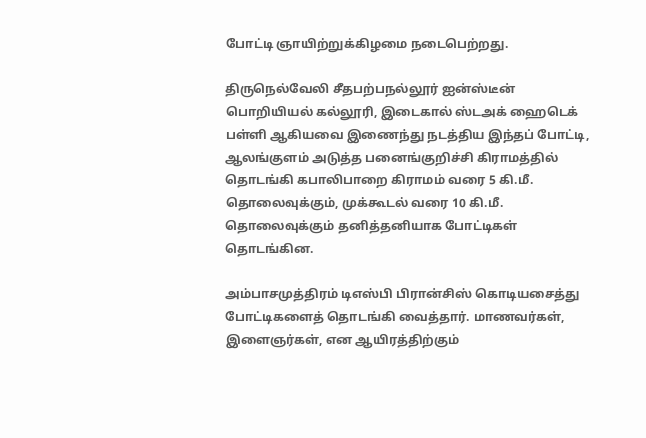போட்டி ஞாயிற்றுக்கிழமை நடைபெற்றது.

திருநெல்வேலி சீதபற்பநல்லூர் ஐன்ஸ்டீன் பொறியியல் கல்லூரி, இடைகால் ஸ்டஅக் ஹைடெக் பள்ளி ஆகியவை இணைந்து நடத்திய இந்தப் போட்டி, ஆலங்குளம் அடுத்த பனைங்குறிச்சி கிராமத்தில் தொடங்கி கபாலிபாறை கிராமம் வரை 5 கி.மீ. தொலைவுக்கும், முக்கூடல் வரை 10 கி.மீ. தொலைவுக்கும் தனித்தனியாக போட்டிகள் தொடங்கின.

அம்பாசமுத்திரம் டிஎஸ்பி பிரான்சிஸ் கொடியசைத்து போட்டிகளைத் தொடங்கி வைத்தார். மாணவர்கள், இளைஞர்கள், என ஆயிரத்திற்கும்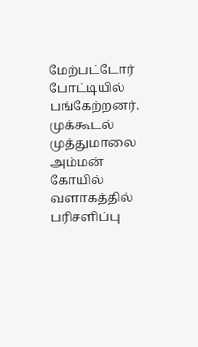மேற்பட்டோர் போட்டியில் பங்கேற்றனர். முக்கூடல் முத்துமாலை அம்மன் கோயில் வளாகத்தில் பரிசளிப்பு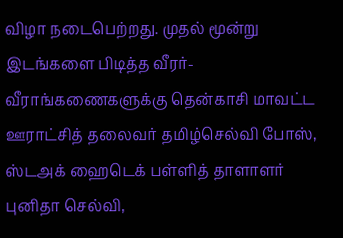விழா நடைபெற்றது. முதல் மூன்று இடங்களை பிடித்த வீரர்- வீராங்கணைகளுக்கு தென்காசி மாவட்ட ஊராட்சித் தலைவர் தமிழ்செல்வி போஸ், ஸ்டஅக் ஹைடெக் பள்ளித் தாளாளர் புனிதா செல்வி,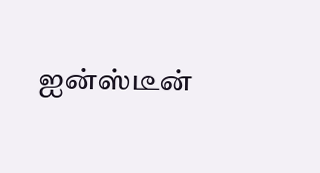ஐன்ஸ்டீன்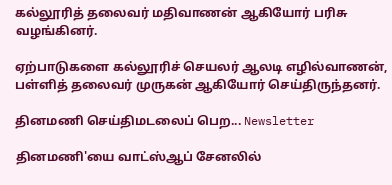கல்லூரித் தலைவர் மதிவாணன் ஆகியோர் பரிசு வழங்கினர்.

ஏற்பாடுகளை கல்லூரிச் செயலர் ஆலடி எழில்வாணன், பள்ளித் தலைவர் முருகன் ஆகியோர் செய்திருந்தனர்.

தினமணி செய்திமடலைப் பெற... Newsletter

தினமணி'யை வாட்ஸ்ஆப் சேனலில்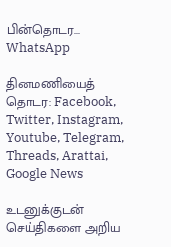பின்தொடர... WhatsApp

தினமணியைத் தொடர: Facebook, Twitter, Instagram, Youtube, Telegram, Threads, Arattai, Google News

உடனுக்குடன் செய்திகளை அறிய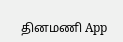தினமணி App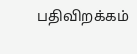பதிவிறக்கம்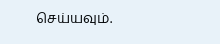செய்யவும்.